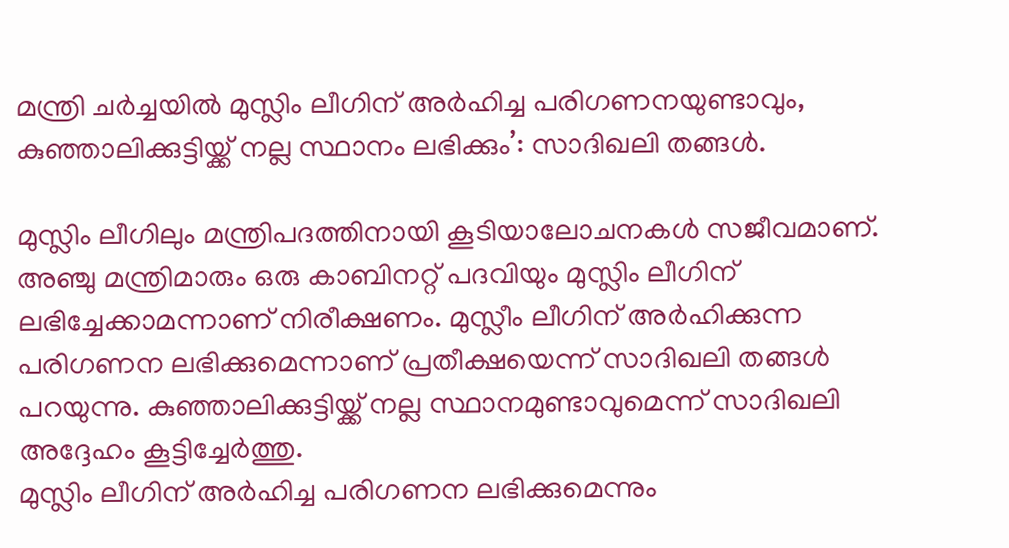മന്ത്രി ചർച്ചയിൽ മുസ്ലിം ലീഗിന് അർഹിച്ച പരിഗണനയുണ്ടാവും, കുഞ്ഞാലിക്കുട്ടിയ്ക്ക് നല്ല സ്ഥാനം ലഭിക്കും’: സാദിഖലി തങ്ങൾ.

മുസ്ലിം ലീഗിലും മന്ത്രിപദത്തിനായി കൂടിയാലോചനകൾ സജീവമാണ്. അഞ്ചു മന്ത്രിമാരും ഒരു കാബിനറ്റ് പദവിയും മുസ്ലിം ലീഗിന് ലഭിച്ചേക്കാമന്നാണ് നിരീക്ഷണം. മുസ്ലീം ലീഗിന് അർഹിക്കുന്ന പരിഗണന ലഭിക്കുമെന്നാണ് പ്രതീക്ഷയെന്ന് സാദിഖലി തങ്ങൾ പറയുന്നു. കുഞ്ഞാലിക്കുട്ടിയ്ക്ക് നല്ല സ്ഥാനമുണ്ടാവുമെന്ന് സാദിഖലി അദ്ദേഹം കൂട്ടിച്ചേർത്തു.
മുസ്ലിം ലീഗിന് അർഹിച്ച പരിഗണന ലഭിക്കുമെന്നും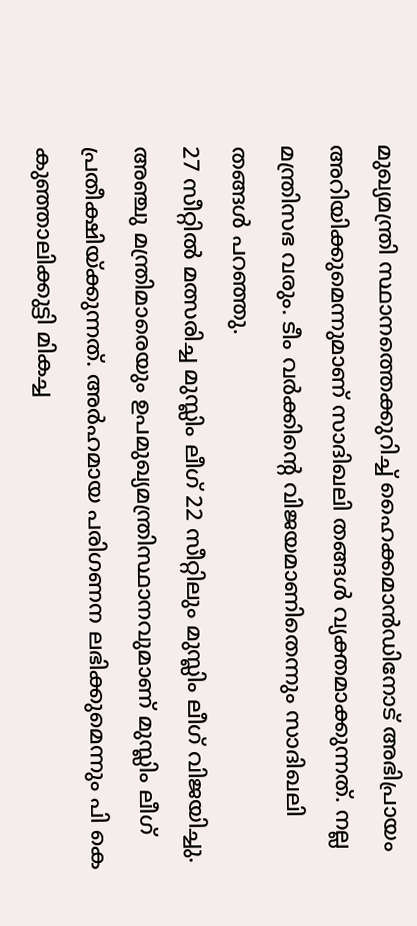മുഖ്യമന്ത്രി സ്ഥാനത്തെക്കുറിച്ച് ഹൈക്കമാൻഡിനോട് അഭിപ്രായം അറിയിക്കുമെന്നുമാണ് സാദിഖലി തങ്ങൾ വ്യക്തമാക്കുന്നത്. നല്ല മന്ത്രിസഭ വരും. ടീം വർക്കിൻ്റെ വിജയമാണിതെന്നും സാദിഖലി തങ്ങൾ പറഞ്ഞു.
27 സീറ്റിൽ മത്സരിച്ച മുസ്ലിം ലീഗ് 22 സീറ്റിലും മുസ്ലിം ലീഗ് വിജയിച്ചു. അഞ്ചു മന്ത്രിമാരെയും ഉപമുഖ്യമന്ത്രിസ്ഥാനവുമാണ് മുസ്ലിം ലീഗ് പ്രതീക്ഷിയ്ക്കുന്നത്. അർഹമായ പരിഗണന ലഭിക്കുമെന്നും പി കെ കുഞ്ഞാലിക്കുട്ടി മികച്ച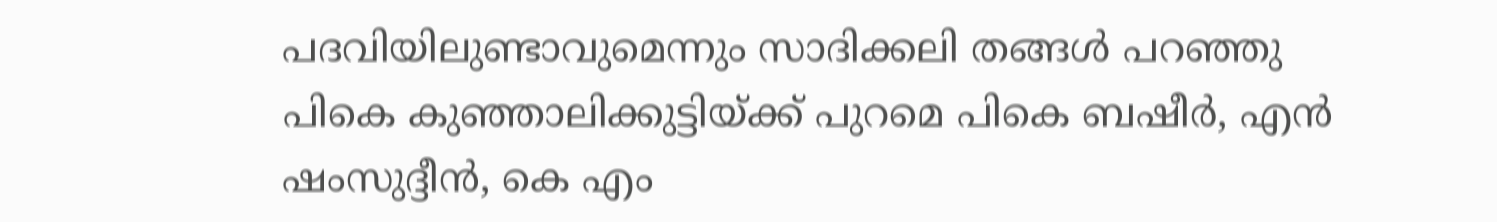പദവിയിലുണ്ടാവുമെന്നും സാദിക്കലി തങ്ങൾ പറഞ്ഞു
പികെ കുഞ്ഞാലിക്കുട്ടിയ്ക്ക് പുറമെ പികെ ബഷീർ, എൻ ഷംസുദ്ദീൻ, കെ എം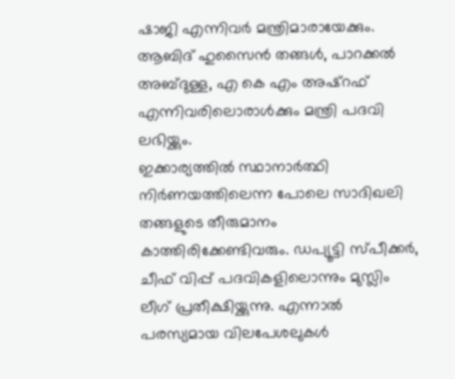ഷാജി എന്നിവർ മന്ത്രിമാരായേക്കും. ആബിദ് ഹുസൈൻ തങ്ങൾ, പാറക്കൽ അബ്ദുള്ള, എ കെ എം അഷ്റഫ് എന്നിവരിലൊരാൾക്കും മന്ത്രി പദവി ലഭിയ്ക്കും.
ഇക്കാര്യത്തിൽ സ്ഥാനാർത്ഥി നിർണയത്തിലെന്ന പോലെ സാദിഖലി തങ്ങളുടെ തീരുമാനം കാത്തിരിക്കേണ്ടിവരും. ഡപ്യൂട്ടി സ്പീക്കർ, ചീഫ് വിപ്പ് പദവികളിലൊന്നും മുസ്ലിം ലീഗ് പ്രതീക്ഷിയ്ക്കുന്നു. എന്നാൽ പരസ്യമായ വിലപേശലുകൾ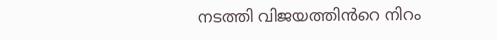നടത്തി വിജയത്തിൻറെ നിറം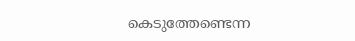കെടുത്തേണ്ടെന്ന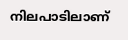നിലപാടിലാണ്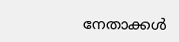നേതാക്കൾ